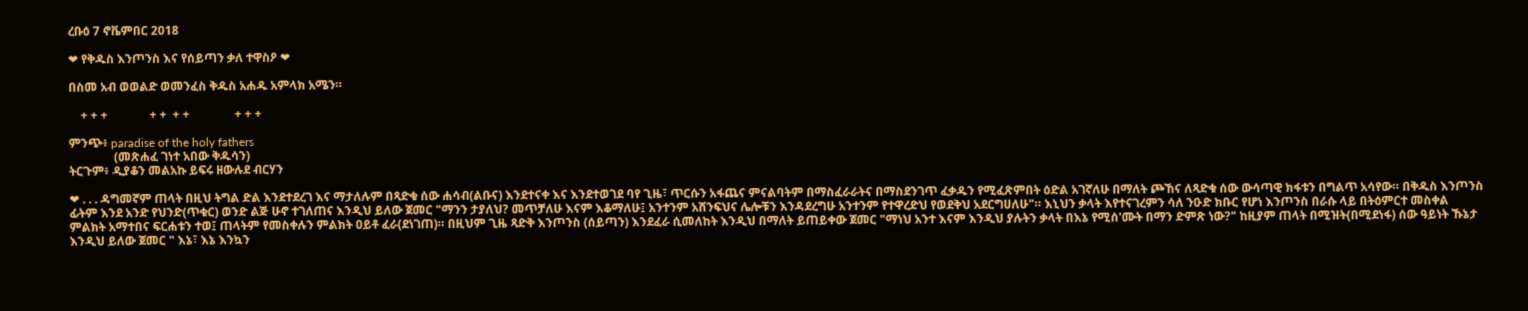ረቡዕ 7 ኖቬምበር 2018

❤ የቅዱስ እንጦንስ እና የሰይጣን ቃለ ተዋስዖ ❤

በስመ አብ ወወልድ ወመንፈስ ቅዱስ አሐዱ አምላክ አሜን።

    + + +              + +  + +               + + +

ምንጭ፥ paradise of the holy fathers
               (መጽሐፈ ገነተ አበው ቅዱሳን)
ትርጉም፥ ዲያቆን መልአኩ ይፍሩ ዘውሉደ ብርሃን

❤ . . . ዳግመኛም ጠላት በዚህ ትግል ድል እንደተደረገ እና ማታለሉም በጻድቁ ሰው ሐሳብ(ልቡና) እንደተናቀ እና እንደተወገደ ባየ ጊዜ፣ ጥርሱን አፋጨና ምናልባትም በማስፈራራትና በማስደንገጥ ፈቃዱን የሚፈጽምበት ዕድል አገኛለሁ በማለት ጮኸና ለጻድቁ ሰው ውሳጣዊ ክፋቱን በግልጥ አሳየው። በቅዱስ እንጦንስ ፊትም እንደ አንድ የህንድ(ጥቁር) ወንድ ልጅ ሁኖ ተገለጠና እንዲህ ይለው ጀመር "ማንን ታያለህ? መጥቻለሁ እናም እቆማለሁ፤ አንተንም አሸንፍህና ሌሎቹን እንዳደረግሁ አንተንም የተዋረድህ የወደቅህ አደርግሀለሁ"። እኒህን ቃላት እየተናገረምን ሳለ ንዑድ ክቡር የሆነ እንጦንስ በራሱ ላይ በትዕምርተ መስቀል ምልክት አማተበና ፍርሐቱን ተወ፤ ጠላትም የመስቀሉን ምልክት ዐይቶ ፈራ(ደነገጠ)። በዚህም ጊዜ ጻድቅ እንጦንስ (ሰይጣን) እንደፈራ ሲመለከት እንዲህ በማለት ይጠይቀው ጀመር "ማነህ አንተ እናም እንዲህ ያሉትን ቃላት በእኔ የሚሰ'ሙት በማን ድምጽ ነው?" ከዚያም ጠላት በሚዝት(በሚደነፋ) ሰው ዓይነት ኹኔታ እንዲህ ይለው ጀመር " እኔ፣ እኔ እንኳን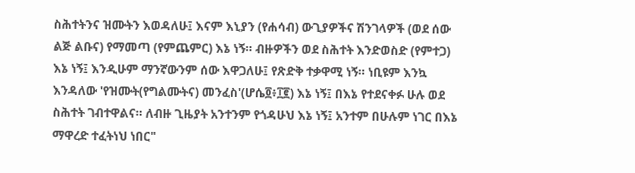ስሕተትንና ዝሙትን እወዳለሁ፤ እናም እኒያን (የሐሳብ) ውጊያዎችና ሽንገላዎች (ወደ ሰው ልጅ ልቡና) የማመጣ (የምጨምር) እኔ ነኝ። ብዙዎችን ወደ ስሕተት እንድወስድ (የምተጋ) እኔ ነኝ፤ እንዲሁም ማንኛውንም ሰው እዋጋለሁ፤ የጽድቅ ተቃዋሚ ነኝ። ነቢዩም እንኳ እንዳለው 'የዝሙት(የግልሙትና) መንፈስ'(ሆሴ፬፥፲፪) እኔ ነኝ፤ በእኔ የተደናቀፉ ሁሉ ወደ ስሕተት ገብተዋልና። ለብዙ ጊዜያት አንተንም የጎዳሁህ እኔ ነኝ፤ አንተም በሁሉም ነገር በእኔ ማዋረድ ተፈትነህ ነበር"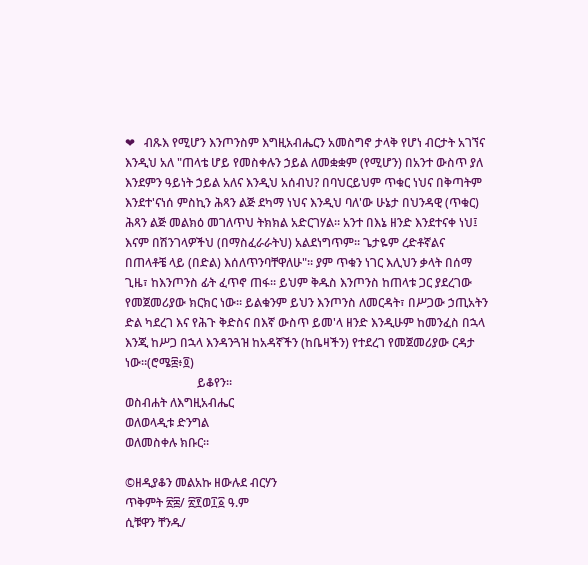❤   ብጹእ የሚሆን እንጦንስም እግዚአብሔርን አመስግኖ ታላቅ የሆነ ብርታት አገኘና እንዲህ አለ "ጠላቴ ሆይ የመስቀሉን ኃይል ለመቋቋም (የሚሆን) በአንተ ውስጥ ያለ እንደምን ዓይነት ኃይል አለና እንዲህ አሰብህ? በባህርይህም ጥቁር ነህና በቅጣትም እንደተ'ናነሰ ምስኪን ሕጻን ልጅ ደካማ ነህና እንዲህ ባለ'ው ሁኔታ በህንዳዊ (ጥቁር) ሕጻን ልጅ መልክዕ መገለጥህ ትክክል አድርገሃል። አንተ በእኔ ዘንድ እንደተናቀ ነህ፤ እናም በሽንገላዎችህ (በማስፈራራትህ) አልደነግጥም። ጌታዬም ረድቶኛልና በጠላቶቼ ላይ (በድል) እሰለጥንባቸዋለሁ"። ያም ጥቁን ነገር እሊህን ቃላት በሰማ ጊዜ፣ ከእንጦንስ ፊት ፈጥኖ ጠፋ። ይህም ቅዱስ እንጦንስ ከጠላቱ ጋር ያደረገው የመጀመሪያው ክርክር ነው። ይልቁንም ይህን እንጦንስ ለመርዳት፣ በሥጋው ኃጢአትን ድል ካደረገ እና የሕጉ ቅድስና በእኛ ውስጥ ይመ'ላ ዘንድ እንዲሁም ከመንፈስ በኋላ እንጂ ከሥጋ በኋላ እንዳንጓዝ ከአዳኛችን (ከቤዛችን) የተደረገ የመጀመሪያው ርዳታ ነው።(ሮሜ፰፥፬)
                        ይቆየን።
ወስብሐት ለእግዚአብሔር
ወለወላዲቱ ድንግል
ወለመስቀሉ ክቡር።

©ዘዲያቆን መልአኩ ዘውሉደ ብርሃን
ጥቅምት ፳፰/ ፳፻ወ፲፩ ዓ.ም
ሲቹዋን ቸንዱ/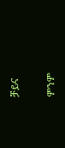ቻይና

ምንም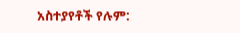አስተያየቶች የሉም: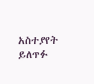አስተያየት ይለጥፉ